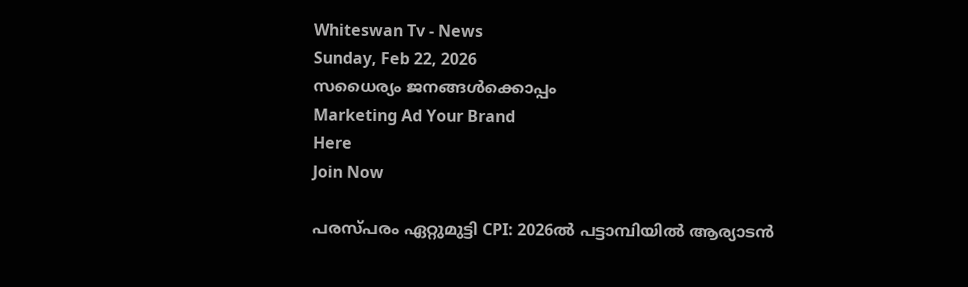Whiteswan Tv - News
Sunday, Feb 22, 2026
സധൈര്യം ജനങ്ങൾക്കൊപ്പം
Marketing Ad Your Brand
Here
Join Now

പരസ്പരം ഏറ്റുമുട്ടി CPI: 2026ൽ പട്ടാമ്പിയിൽ ആര്യാടൻ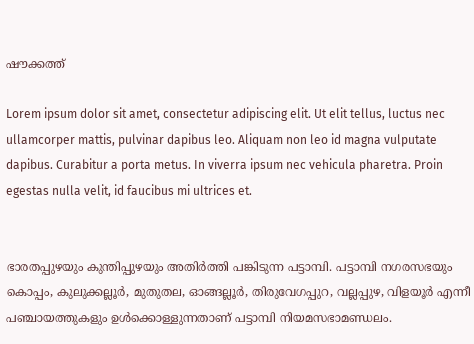ഷൗക്കത്ത്

Lorem ipsum dolor sit amet, consectetur adipiscing elit. Ut elit tellus, luctus nec ullamcorper mattis, pulvinar dapibus leo. Aliquam non leo id magna vulputate dapibus. Curabitur a porta metus. In viverra ipsum nec vehicula pharetra. Proin egestas nulla velit, id faucibus mi ultrices et.


ഭാരതപ്പുഴയും കുന്തിപ്പുഴയും അതിർത്തി പങ്കിടുന്ന പട്ടാമ്പി. പട്ടാമ്പി നഗരസഭയും കൊപ്പം, കുലുക്കല്ലൂർ, മുതുതല, ഓങ്ങല്ലൂർ, തിരുവേഗപ്പുറ, വല്ലപ്പുഴ, വിളയൂർ എന്നീ പഞ്ചായത്തുകളും ഉൾക്കൊള്ളുന്നതാണ് പട്ടാമ്പി നിയമസഭാമണ്ഡലം.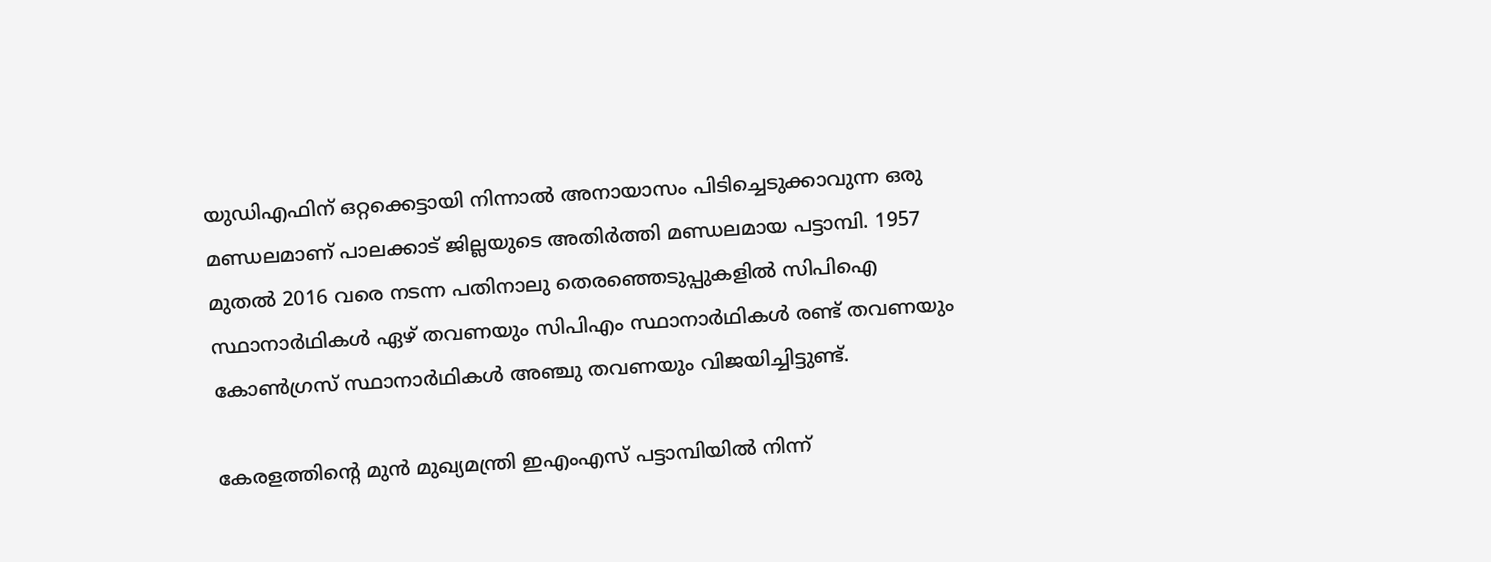യുഡിഎഫിന് ഒറ്റക്കെട്ടായി നിന്നാൽ അനായാസം പിടിച്ചെടുക്കാവുന്ന ഒരു മണ്ഡലമാണ് പാലക്കാട് ജില്ലയുടെ അതിർത്തി മണ്ഡലമായ പട്ടാമ്പി. 1957 മുതല്‍ 2016 വരെ നടന്ന പതിനാലു തെരഞ്ഞെടുപ്പുകളില്‍ സിപിഐ സ്ഥാനാര്‍ഥികള്‍ ഏഴ് തവണയും സിപിഎം സ്ഥാനാര്‍ഥികള്‍ രണ്ട് തവണയും കോണ്‍ഗ്രസ് സ്ഥാനാര്‍ഥികള്‍ അഞ്ചു തവണയും വിജയിച്ചിട്ടുണ്ട്.

കേരളത്തിന്‍റെ മുന്‍ മുഖ്യമന്ത്രി ഇഎംഎസ് പട്ടാമ്പിയില്‍ നിന്ന്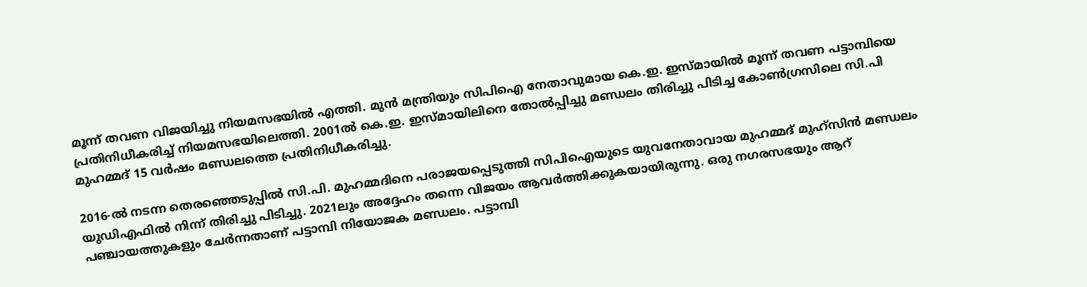മൂന്ന് തവണ വിജയിച്ചു നിയമസഭയില്‍ എത്തി. മുന്‍ മന്ത്രിയും സിപിഐ നേതാവുമായ കെ.ഇ. ഇസ്മായില്‍ മൂന്ന് തവണ പട്ടാമ്പിയെ പ്രതിനിധീകരിച്ച് നിയമസഭയിലെത്തി. 2001ല്‍ കെ.ഇ. ഇസ്മായിലിനെ തോല്‍പ്പിച്ചു മണ്ഡലം തിരിച്ചു പിടിച്ച കോണ്‍ഗ്രസിലെ സി.പി മുഹമ്മദ്‌ 15 വർഷം മണ്ഡലത്തെ പ്രതിനിധീകരിച്ചു.

2016-ൽ നടന്ന തെരഞ്ഞെടുപ്പിൽ സി.പി. മുഹമ്മദിനെ പരാജയപ്പെടുത്തി സിപിഐയുടെ യുവനേതാവായ മുഹമ്മദ് മുഹ്സിൻ മണ്ഡലം യുഡിഎഫിൽ നിന്ന് തിരിച്ചു പിടിച്ചു. 2021ലും അദ്ദേഹം തന്നെ വിജയം ആവർത്തിക്കുകയായിരുന്നു. ഒരു നഗരസഭയും ആറ് പഞ്ചായത്തുകളും ചേർന്നതാണ് പട്ടാമ്പി നിയോജക മണ്ഡലം. പട്ടാമ്പി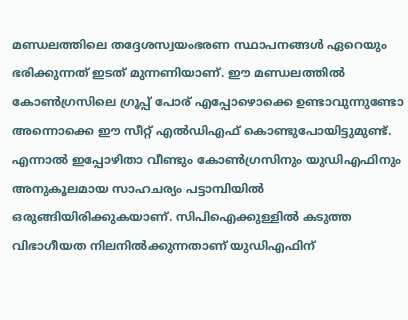മണ്ഡലത്തിലെ തദ്ദേശസ്വയംഭരണ സ്ഥാപനങ്ങൾ ഏറെയും ഭരിക്കുന്നത് ഇടത് മുന്നണിയാണ്. ഈ മണ്ഡലത്തിൽ കോൺഗ്രസിലെ ഗ്രൂപ്പ് പോര് എപ്പോഴൊക്കെ ഉണ്ടാവുന്നുണ്ടോ അന്നൊക്കെ ഈ സീറ്റ് എൽഡിഎഫ് കൊണ്ടുപോയിട്ടുമുണ്ട്. എന്നാൽ ഇപ്പോഴിതാ വീണ്ടും കോൺഗ്രസിനും യുഡിഎഫിനും അനുകൂലമായ സാഹചര്യം പട്ടാമ്പിയിൽ ഒരുങ്ങിയിരിക്കുകയാണ്. സിപിഐക്കുള്ളിൽ കടുത്ത വിഭാഗീയത നിലനിൽക്കുന്നതാണ് യുഡിഎഫിന്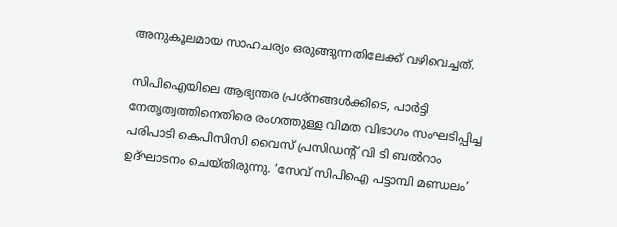അനുകൂലമായ സാഹചര്യം ഒരുങ്ങുന്നതിലേക്ക് വഴിവെച്ചത്.

സിപിഐയിലെ ആഭ്യന്തര പ്രശ്നങ്ങൾക്കിടെ, പാർട്ടി നേതൃത്വത്തിനെതിരെ രംഗത്തുള്ള വിമത വിഭാഗം സംഘടിപ്പിച്ച പരിപാടി കെപിസിസി വൈസ് പ്രസിഡന്റ് വി ടി ബൽറാം ഉദ്ഘാടനം ചെയ്തിരുന്നു. ‘സേവ് സിപിഐ പട്ടാമ്പി മണ്ഡലം’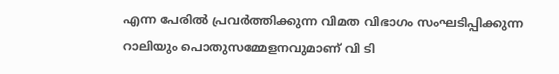എന്ന പേരിൽ പ്രവർത്തിക്കുന്ന വിമത വിഭാഗം സംഘടിപ്പിക്കുന്ന റാലിയും പൊതുസമ്മേളനവുമാണ് വി ടി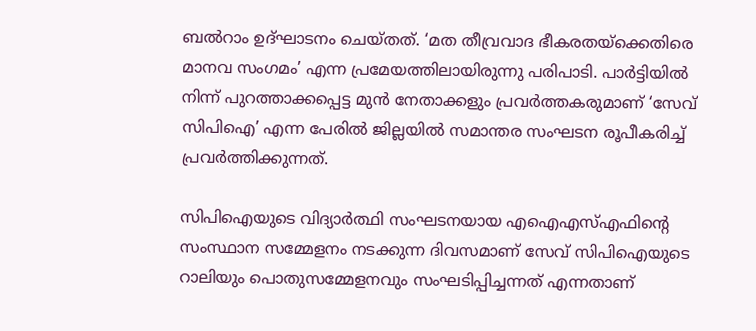ബൽറാം ഉദ്ഘാടനം ചെയ്‌തത്. ‘മത തീവ്രവാദ ഭീകരതയ്‌ക്കെതിരെ മാനവ സംഗമം’ എന്ന പ്രമേയത്തിലായിരുന്നു പരിപാടി. പാർട്ടിയിൽ നിന്ന് പുറത്താക്കപ്പെട്ട മുൻ നേതാക്കളും പ്രവർത്തകരുമാണ് ‘സേവ് സിപിഐ’ എന്ന പേരിൽ ജില്ലയിൽ സമാന്തര സംഘടന രൂപീകരിച്ച് പ്രവർത്തിക്കുന്നത്.

സിപിഐയുടെ വിദ്യാർത്ഥി സംഘടനയായ എഐഎസ്എഫിന്റെ സംസ്ഥാന സമ്മേളനം നടക്കുന്ന ദിവസമാണ് സേവ് സിപിഐയുടെ റാലിയും പൊതുസമ്മേളനവും സംഘടിപ്പിച്ചന്നത് എന്നതാണ്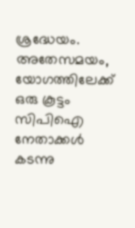ശ്രദ്ധേയം. അതേസമയം, യോഗത്തിലേക്ക് ഒരു കൂട്ടം സിപിഐ നേതാക്കൾ കടന്നു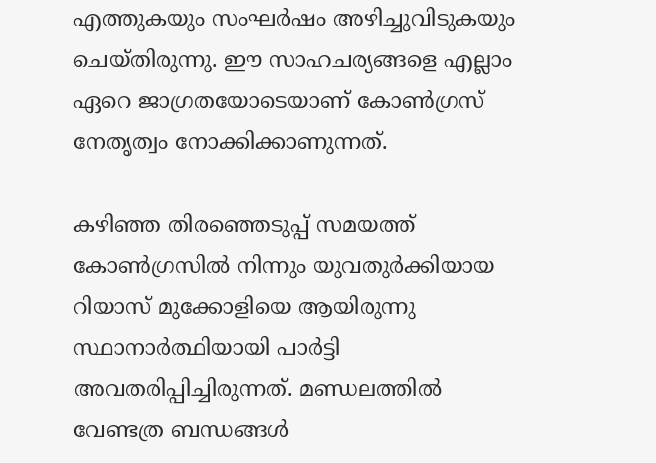എത്തുകയും സംഘർഷം അഴിച്ചുവിടുകയും ചെയ്തിരുന്നു. ഈ സാഹചര്യങ്ങളെ എല്ലാം ഏറെ ജാഗ്രതയോടെയാണ് കോൺഗ്രസ് നേതൃത്വം നോക്കിക്കാണുന്നത്.

കഴിഞ്ഞ തിരഞ്ഞെടുപ്പ് സമയത്ത് കോൺഗ്രസിൽ നിന്നും യുവതുർക്കിയായ റിയാസ് മുക്കോളിയെ ആയിരുന്നു സ്ഥാനാർത്ഥിയായി പാർട്ടി അവതരിപ്പിച്ചിരുന്നത്. മണ്ഡലത്തിൽ വേണ്ടത്ര ബന്ധങ്ങൾ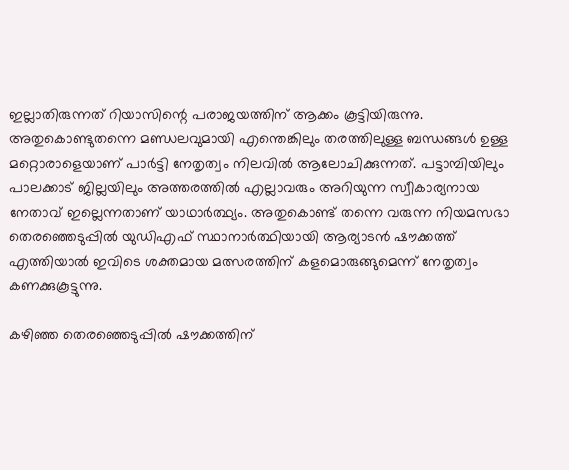ഇല്ലാതിരുന്നത് റിയാസിന്റെ പരാജയത്തിന് ആക്കം കൂട്ടിയിരുന്നു. അതുകൊണ്ടുതന്നെ മണ്ഡലവുമായി എന്തെങ്കിലും തരത്തിലുള്ള ബന്ധങ്ങൾ ഉള്ള മറ്റൊരാളെയാണ് പാർട്ടി നേതൃത്വം നിലവിൽ ആലോചിക്കുന്നത്. പട്ടാമ്പിയിലും പാലക്കാട് ജില്ലയിലും അത്തരത്തിൽ എല്ലാവരും അറിയുന്ന സ്വീകാര്യനായ നേതാവ് ഇല്ലെന്നതാണ് യാഥാർത്ഥ്യം. അതുകൊണ്ട് തന്നെ വരുന്ന നിയമസഭാ തെരഞ്ഞെടുപ്പിൽ യുഡിഎഫ് സ്ഥാനാർത്ഥിയായി ആര്യാടൻ ഷൗക്കത്ത് എത്തിയാൽ ഇവിടെ ശക്തമായ മത്സരത്തിന് കളമൊരുങ്ങുമെന്ന് നേതൃത്വം കണക്കുകൂട്ടുന്നു.

കഴിഞ്ഞ തെരഞ്ഞെടുപ്പിൽ ഷൗക്കത്തിന്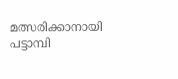മത്സരിക്കാനായി പട്ടാമ്പി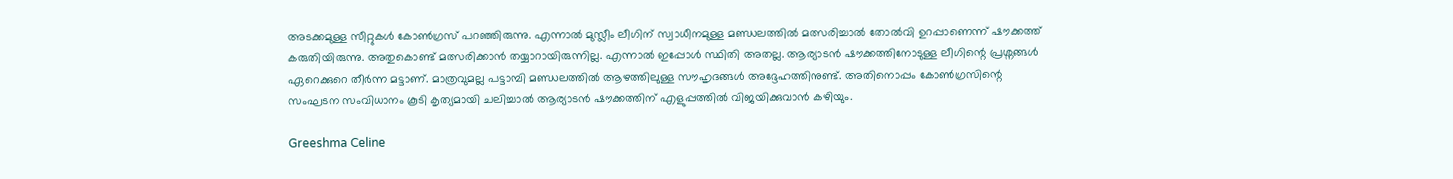അടക്കമുള്ള സീറ്റുകള്‍ കോണ്‍ഗ്രസ് പറഞ്ഞിരുന്നു. എന്നാല്‍ മുസ്ലീം ലീഗിന് സ്വാധീനമുള്ള മണ്ഡലത്തില്‍ മത്സരിച്ചാല്‍ തോല്‍വി ഉറപ്പാണെന്ന് ഷൗക്കത്ത് കരുതിയിരുന്നു. അതുകൊണ്ട് മത്സരിക്കാന്‍ തയ്യാറായിരുന്നില്ല. എന്നാൽ ഇപ്പോൾ സ്ഥിതി അതല്ല. ആര്യാടൻ ഷൗക്കത്തിനോടുള്ള ലീഗിന്റെ പ്രശ്നങ്ങൾ ഏറെക്കുറെ തീർന്ന മട്ടാണ്. മാത്രവുമല്ല പട്ടാമ്പി മണ്ഡലത്തിൽ ആഴത്തിലുള്ള സൗഹൃദങ്ങൾ അദ്ദേഹത്തിനുണ്ട്. അതിനൊപ്പം കോൺഗ്രസിന്റെ സംഘടന സംവിധാനം കൂടി കൃത്യമായി ചലിച്ചാൽ ആര്യാടൻ ഷൗക്കത്തിന് എളുപ്പത്തിൽ വിജയിക്കുവാൻ കഴിയും.

Greeshma Celine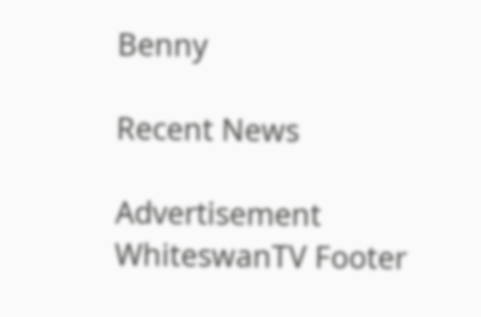Benny

Recent News

Advertisement
WhiteswanTV Footer